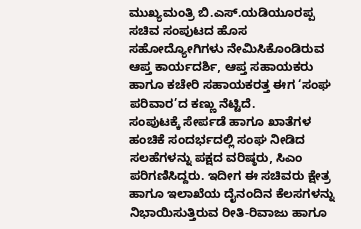ಮುಖ್ಯಮಂತ್ರಿ ಬಿ.ಎಸ್.ಯಡಿಯೂರಪ್ಪ ಸಚಿವ ಸಂಪುಟದ ಹೊಸ ಸಹೋದ್ಯೋಗಿಗಳು ನೇಮಿಸಿಕೊಂಡಿರುವ ಆಪ್ತ ಕಾರ್ಯದರ್ಶಿ, ಆಪ್ತ ಸಹಾಯಕರು ಹಾಗೂ ಕಚೇರಿ ಸಹಾಯಕರತ್ತ ಈಗ ‘ಸಂಘ ಪರಿವಾರ’ದ ಕಣ್ಣು ನೆಟ್ಟಿದೆ.
ಸಂಪುಟಕ್ಕೆ ಸೇರ್ಪಡೆ ಹಾಗೂ ಖಾತೆಗಳ ಹಂಚಿಕೆ ಸಂದರ್ಭದಲ್ಲಿ ಸಂಘ ನೀಡಿದ ಸಲಹೆಗಳನ್ನು ಪಕ್ಷದ ವರಿಷ್ಠರು, ಸಿಎಂ ಪರಿಗಣಿಸಿದ್ದರು. ಇದೀಗ ಈ ಸಚಿವರು ಕ್ಷೇತ್ರ ಹಾಗೂ ಇಲಾಖೆಯ ದೈನಂದಿನ ಕೆಲಸಗಳನ್ನು ನಿಭಾಯಿಸುತ್ತಿರುವ ರೀತಿ-ರಿವಾಜು ಹಾಗೂ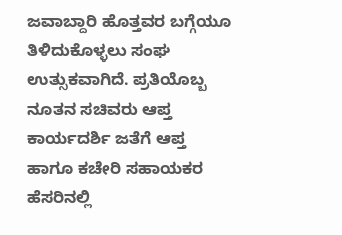ಜವಾಬ್ದಾರಿ ಹೊತ್ತವರ ಬಗ್ಗೆಯೂ ತಿಳಿದುಕೊಳ್ಳಲು ಸಂಘ ಉತ್ಸುಕವಾಗಿದೆ. ಪ್ರತಿಯೊಬ್ಬ ನೂತನ ಸಚಿವರು ಆಪ್ತ ಕಾರ್ಯದರ್ಶಿ ಜತೆಗೆ ಆಪ್ತ ಹಾಗೂ ಕಚೇರಿ ಸಹಾಯಕರ ಹೆಸರಿನಲ್ಲಿ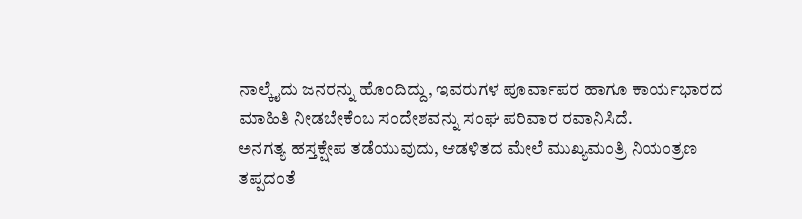ನಾಲ್ಕೈದು ಜನರನ್ನು ಹೊಂದಿದ್ದು, ಇವರುಗಳ ಪೂರ್ವಾಪರ ಹಾಗೂ ಕಾರ್ಯಭಾರದ ಮಾಹಿತಿ ನೀಡಬೇಕೆಂಬ ಸಂದೇಶವನ್ನು ಸಂಘ ಪರಿವಾರ ರವಾನಿಸಿದೆ.
ಅನಗತ್ಯ ಹಸ್ತಕ್ಷೇಪ ತಡೆಯುವುದು, ಆಡಳಿತದ ಮೇಲೆ ಮುಖ್ಯಮಂತ್ರಿ ನಿಯಂತ್ರಣ ತಪ್ಪದಂತೆ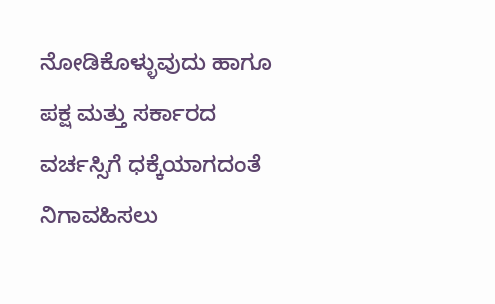ನೋಡಿಕೊಳ್ಳುವುದು ಹಾಗೂ ಪಕ್ಷ ಮತ್ತು ಸರ್ಕಾರದ ವರ್ಚಸ್ಸಿಗೆ ಧಕ್ಕೆಯಾಗದಂತೆ ನಿಗಾವಹಿಸಲು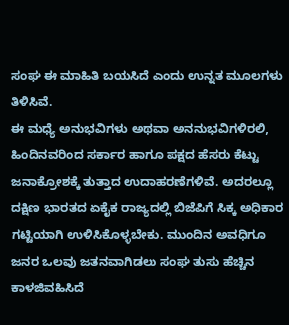ಸಂಘ ಈ ಮಾಹಿತಿ ಬಯಸಿದೆ ಎಂದು ಉನ್ನತ ಮೂಲಗಳು ತಿಳಿಸಿವೆ.
ಈ ಮಧ್ಯೆ ಅನುಭವಿಗಳು ಅಥವಾ ಅನನುಭವಿಗಳಿರಲಿ, ಹಿಂದಿನವರಿಂದ ಸರ್ಕಾರ ಹಾಗೂ ಪಕ್ಷದ ಹೆಸರು ಕೆಟ್ಟು ಜನಾಕ್ರೋಶಕ್ಕೆ ತುತ್ತಾದ ಉದಾಹರಣೆಗಳಿವೆ. ಅದರಲ್ಲೂ ದಕ್ಷಿಣ ಭಾರತದ ಏಕೈಕ ರಾಜ್ಯದಲ್ಲಿ ಬಿಜೆಪಿಗೆ ಸಿಕ್ಕ ಅಧಿಕಾರ ಗಟ್ಟಿಯಾಗಿ ಉಳಿಸಿಕೊಳ್ಳಬೇಕು. ಮುಂದಿನ ಅವಧಿಗೂ ಜನರ ಒಲವು ಜತನವಾಗಿಡಲು ಸಂಘ ತುಸು ಹೆಚ್ಚಿನ ಕಾಳಜಿವಹಿಸಿದೆ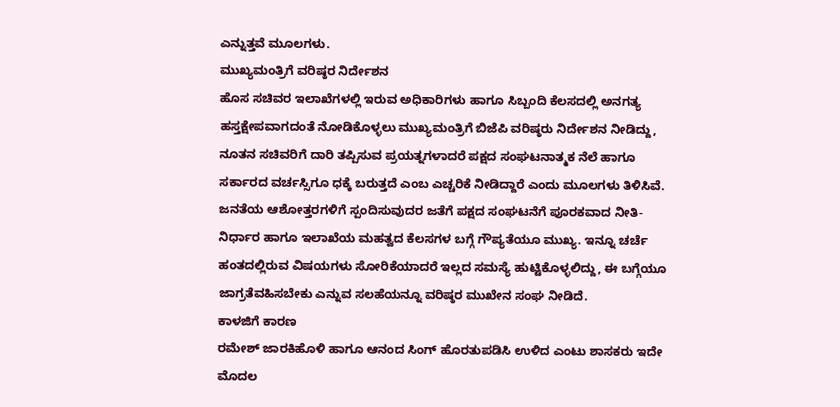ಎನ್ನುತ್ತವೆ ಮೂಲಗಳು.
ಮುಖ್ಯಮಂತ್ರಿಗೆ ವರಿಷ್ಠರ ನಿರ್ದೇಶನ
ಹೊಸ ಸಚಿವರ ಇಲಾಖೆಗಳಲ್ಲಿ ಇರುವ ಅಧಿಕಾರಿಗಳು ಹಾಗೂ ಸಿಬ್ಬಂದಿ ಕೆಲಸದಲ್ಲಿ ಅನಗತ್ಯ ಹಸ್ತಕ್ಷೇಪವಾಗದಂತೆ ನೋಡಿಕೊಳ್ಳಲು ಮುಖ್ಯಮಂತ್ರಿಗೆ ಬಿಜೆಪಿ ವರಿಷ್ಠರು ನಿರ್ದೇಶನ ನೀಡಿದ್ದು, ನೂತನ ಸಚಿವರಿಗೆ ದಾರಿ ತಪ್ಪಿಸುವ ಪ್ರಯತ್ನಗಳಾದರೆ ಪಕ್ಷದ ಸಂಘಟನಾತ್ಮಕ ನೆಲೆ ಹಾಗೂ ಸರ್ಕಾರದ ವರ್ಚಸ್ಸಿಗೂ ಧಕ್ಕೆ ಬರುತ್ತದೆ ಎಂಬ ಎಚ್ಚರಿಕೆ ನೀಡಿದ್ದಾರೆ ಎಂದು ಮೂಲಗಳು ತಿಳಿಸಿವೆ.
ಜನತೆಯ ಆಶೋತ್ತರಗಳಿಗೆ ಸ್ಪಂದಿಸುವುದರ ಜತೆಗೆ ಪಕ್ಷದ ಸಂಘಟನೆಗೆ ಪೂರಕವಾದ ನೀತಿ-ನಿರ್ಧಾರ ಹಾಗೂ ಇಲಾಖೆಯ ಮಹತ್ವದ ಕೆಲಸಗಳ ಬಗ್ಗೆ ಗೌಪ್ಯತೆಯೂ ಮುಖ್ಯ. ಇನ್ನೂ ಚರ್ಚೆ ಹಂತದಲ್ಲಿರುವ ವಿಷಯಗಳು ಸೋರಿಕೆಯಾದರೆ ಇಲ್ಲದ ಸಮಸ್ಯೆ ಹುಟ್ಟಿಕೊಳ್ಳಲಿದ್ದು, ಈ ಬಗ್ಗೆಯೂ ಜಾಗ್ರತೆವಹಿಸಬೇಕು ಎನ್ನುವ ಸಲಹೆಯನ್ನೂ ವರಿಷ್ಠರ ಮುಖೇನ ಸಂಘ ನೀಡಿದೆ.
ಕಾಳಜಿಗೆ ಕಾರಣ
ರಮೇಶ್ ಜಾರಕಿಹೊಳಿ ಹಾಗೂ ಆನಂದ ಸಿಂಗ್ ಹೊರತುಪಡಿಸಿ ಉಳಿದ ಎಂಟು ಶಾಸಕರು ಇದೇ ಮೊದಲ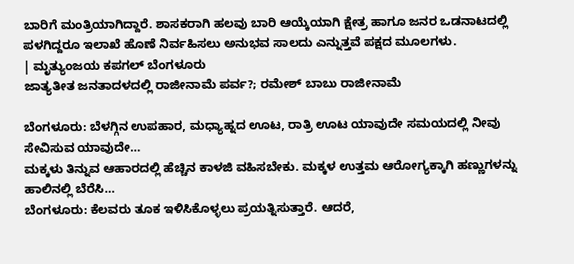ಬಾರಿಗೆ ಮಂತ್ರಿಯಾಗಿದ್ದಾರೆ. ಶಾಸಕರಾಗಿ ಹಲವು ಬಾರಿ ಆಯ್ಕೆಯಾಗಿ ಕ್ಷೇತ್ರ ಹಾಗೂ ಜನರ ಒಡನಾಟದಲ್ಲಿ ಪಳಗಿದ್ದರೂ ಇಲಾಖೆ ಹೊಣೆ ನಿರ್ವಹಿಸಲು ಅನುಭವ ಸಾಲದು ಎನ್ನುತ್ತವೆ ಪಕ್ಷದ ಮೂಲಗಳು.
| ಮೃತ್ಯುಂಜಯ ಕಪಗಲ್ ಬೆಂಗಳೂರು
ಜಾತ್ಯತೀತ ಜನತಾದಳದಲ್ಲಿ ರಾಜೀನಾಮೆ ಪರ್ವ?; ರಮೇಶ್ ಬಾಬು ರಾಜೀನಾಮೆ

ಬೆಂಗಳೂರು: ಬೆಳಗ್ಗಿನ ಉಪಹಾರ, ಮಧ್ಯಾಹ್ನದ ಊಟ, ರಾತ್ರಿ ಊಟ ಯಾವುದೇ ಸಮಯದಲ್ಲಿ ನೀವು ಸೇವಿಸುವ ಯಾವುದೇ…
ಮಕ್ಕಳು ತಿನ್ನುವ ಆಹಾರದಲ್ಲಿ ಹೆಚ್ಚಿನ ಕಾಳಜಿ ವಹಿಸಬೇಕು. ಮಕ್ಕಳ ಉತ್ತಮ ಆರೋಗ್ಯಕ್ಕಾಗಿ ಹಣ್ಣುಗಳನ್ನು ಹಾಲಿನಲ್ಲಿ ಬೆರೆಸಿ…
ಬೆಂಗಳೂರು: ಕೆಲವರು ತೂಕ ಇಳಿಸಿಕೊಳ್ಳಲು ಪ್ರಯತ್ನಿಸುತ್ತಾರೆ. ಆದರೆ,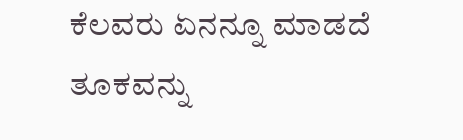ಕೆಲವರು ಏನನ್ನೂ ಮಾಡದೆ ತೂಕವನ್ನು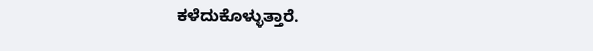ಕಳೆದುಕೊಳ್ಳುತ್ತಾರೆ.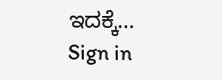ಇದಕ್ಕೆ…
Sign in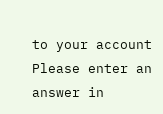to your account
Please enter an answer in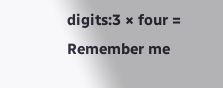digits:3 × four =
Remember me